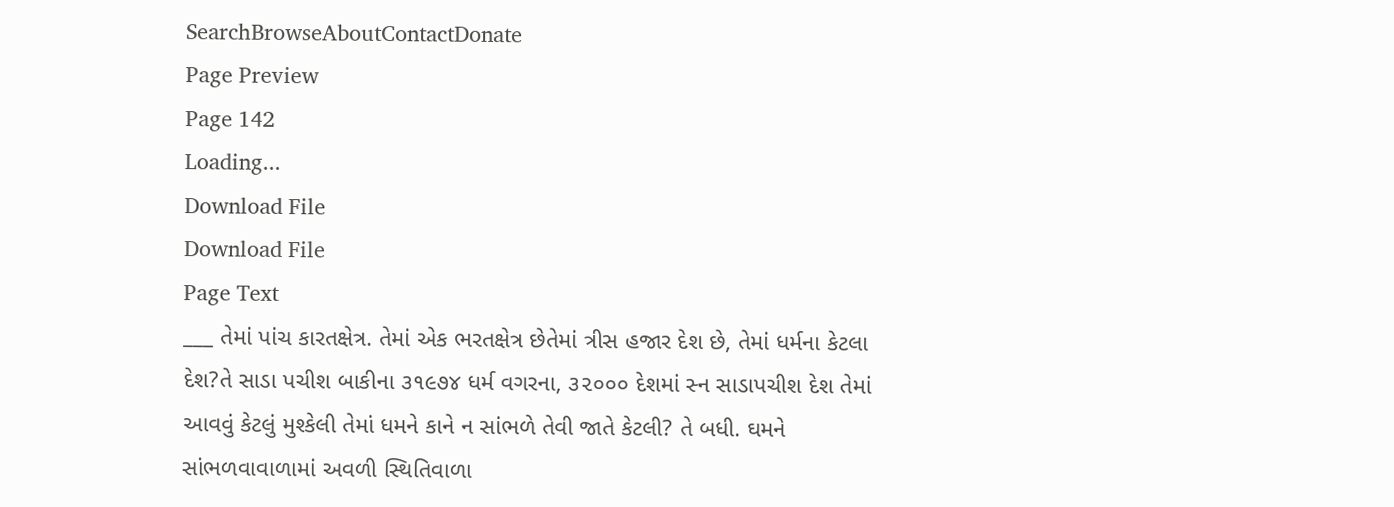SearchBrowseAboutContactDonate
Page Preview
Page 142
Loading...
Download File
Download File
Page Text
___ તેમાં પાંચ કારતક્ષેત્ર. તેમાં એક ભરતક્ષેત્ર છેતેમાં ત્રીસ હજાર દેશ છે, તેમાં ધર્મના કેટલા દેશ?તે સાડા પચીશ બાકીના ૩૧૯૭૪ ધર્મ વગરના, ૩૨૦૦૦ દેશમાં સ્ન સાડાપચીશ દેશ તેમાં આવવું કેટલું મુશ્કેલી તેમાં ધમને કાને ન સાંભળે તેવી જાતે કેટલી? તે બધી. ઘમને સાંભળવાવાળામાં અવળી સ્થિતિવાળા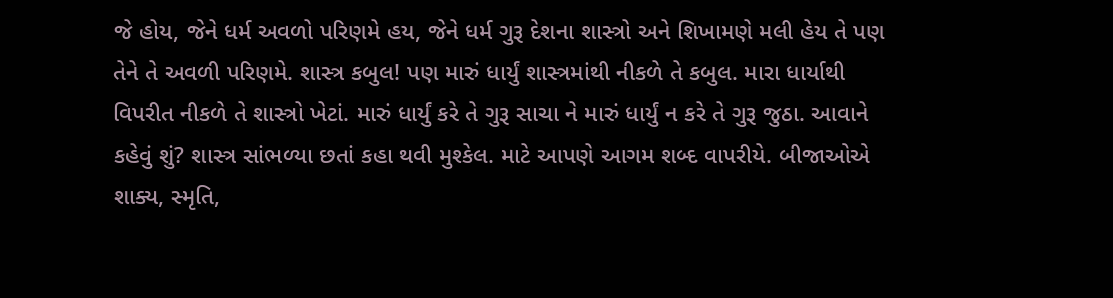જે હોય, જેને ધર્મ અવળો પરિણમે હય, જેને ધર્મ ગુરૂ દેશના શાસ્ત્રો અને શિખામણે મલી હેય તે પણ તેને તે અવળી પરિણમે. શાસ્ત્ર કબુલ! પણ મારું ધાર્યું શાસ્ત્રમાંથી નીકળે તે કબુલ. મારા ધાર્યાથી વિપરીત નીકળે તે શાસ્ત્રો ખેટાં. મારું ધાર્યું કરે તે ગુરૂ સાચા ને મારું ધાર્યું ન કરે તે ગુરૂ જુઠા. આવાને કહેવું શું? શાસ્ત્ર સાંભળ્યા છતાં કહા થવી મુશ્કેલ. માટે આપણે આગમ શબ્દ વાપરીયે. બીજાઓએ શાક્ય, સ્મૃતિ,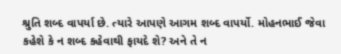શ્રુતિ શબ્દ વાપર્યા છે. ત્યારે આપણે આગમ શબ્દ વાપર્યો. મોહનભાઈ જેવા કહેશે કે ન શબ્દ કહેવાથી ફાયદે શે? અને તે ન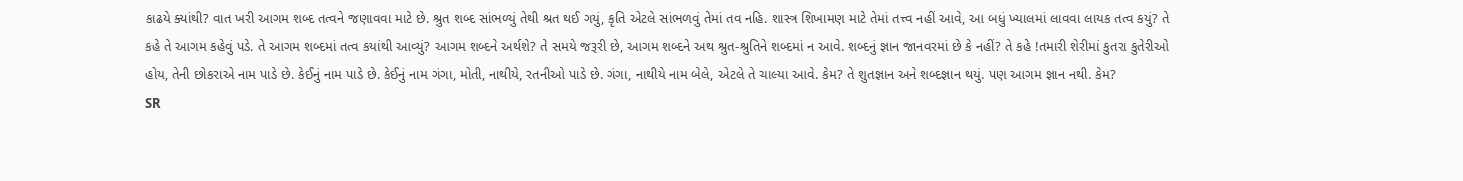કાઢયે ક્યાંથી? વાત ખરી આગમ શબ્દ તત્વને જણાવવા માટે છે. શ્રુત શબ્દ સાંભળ્યું તેથી શ્રત થઈ ગયું, કૃતિ એટલે સાંભળવું તેમાં તવ નહિ. શાસ્ત્ર શિખામણ માટે તેમાં તત્ત્વ નહીં આવે, આ બધું ખ્યાલમાં લાવવા લાયક તત્વ કયું? તે કહે તે આગમ કહેવું પડે. તે આગમ શબ્દમાં તત્વ કયાંથી આવ્યું? આગમ શબ્દને અર્થશે? તે સમયે જરૂરી છે, આગમ શબ્દને અથ શ્રુત-શ્રુતિને શબ્દમાં ન આવે. શબ્દનું જ્ઞાન જાનવરમાં છે કે નહીં? તે કહે !તમારી શેરીમાં કુતરા કુતેરીઓ હોય, તેની છોકરાએ નામ પાડે છે. કેઈનું નામ પાડે છે. કેઈનું નામ ગંગા, મોતી, નાથીયે, રતનીઓ પાડે છે. ગંગા, નાથીયે નામ બેલે, એટલે તે ચાલ્યા આવે. કેમ? તે શુતજ્ઞાન અને શબ્દજ્ઞાન થયું. પણ આગમ જ્ઞાન નથી. કેમ?
SR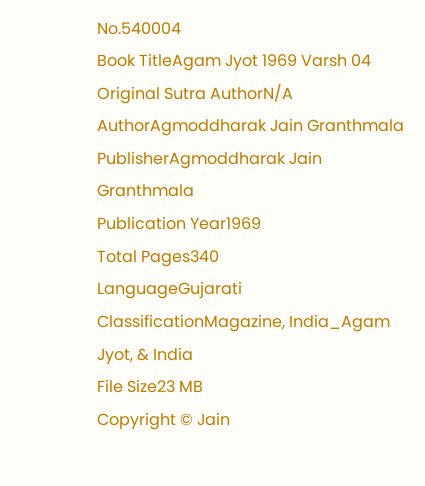No.540004
Book TitleAgam Jyot 1969 Varsh 04
Original Sutra AuthorN/A
AuthorAgmoddharak Jain Granthmala
PublisherAgmoddharak Jain Granthmala
Publication Year1969
Total Pages340
LanguageGujarati
ClassificationMagazine, India_Agam Jyot, & India
File Size23 MB
Copyright © Jain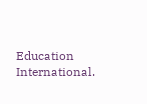Education International.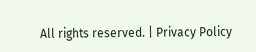All rights reserved. | Privacy Policy